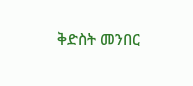ቅድስት መንበር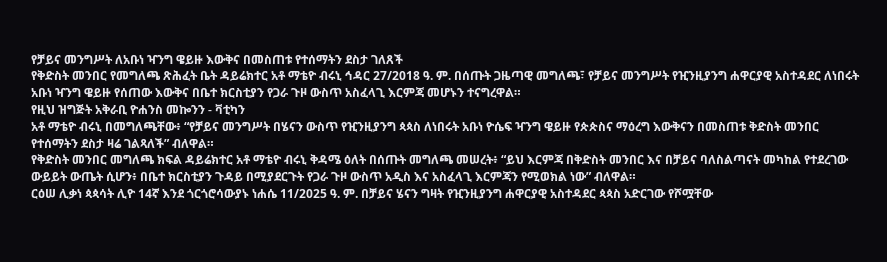የቻይና መንግሥት ለአቡነ ዣንግ ዌይዙ እውቅና በመስጠቱ የተሰማትን ደስታ ገለጸች
የቅድስት መንበር የመግለጫ ጽሕፈት ቤት ዳይሬክተር አቶ ማቴዮ ብሩኒ ኅዳር 27/2018 ዓ. ም. በሰጡት ጋዜጣዊ መግለጫ፣ የቻይና መንግሥት የዢንዚያንግ ሐዋርያዊ አስተዳደር ለነበሩት አቡነ ዣንግ ዌይዙ የሰጠው እውቅና በቤተ ክርስቲያን የጋራ ጉዞ ውስጥ አስፈላጊ እርምጃ መሆኑን ተናግረዋል።
የዚህ ዝግጅት አቅራቢ ዮሐንስ መኰንን - ቫቲካን
አቶ ማቴዮ ብሩኒ በመግለጫቸው፥ “የቻይና መንግሥት በሄናን ውስጥ የዢንዚያንግ ጳጳስ ለነበሩት አቡነ ዮሴፍ ዣንግ ዌይዙ የጵጵስና ማዕረግ እውቅናን በመስጠቱ ቅድስት መንበር የተሰማትን ደስታ ዛሬ ገልጻለች” ብለዋል።
የቅድስት መንበር መግለጫ ክፍል ዳይሬክተር አቶ ማቴዮ ብሩኒ ቅዳሜ ዕለት በሰጡት መግለጫ መሠረት፥ “ይህ እርምጃ በቅድስት መንበር እና በቻይና ባለስልጣናት መካከል የተደረገው ውይይት ውጤት ሲሆን፥ በቤተ ክርስቲያን ጉዳይ በሚያደርጉት የጋራ ጉዞ ውስጥ አዲስ እና አስፈላጊ እርምጃን የሚወክል ነው” ብለዋል።
ርዕሠ ሊቃነ ጳጳሳት ሊዮ 14ኛ እንደ ጎርጎሮሳውያኑ ነሐሴ 11/2025 ዓ. ም. በቻይና ሄናን ግዛት የዢንዚያንግ ሐዋርያዊ አስተዳደር ጳጳስ አድርገው የሾሟቸው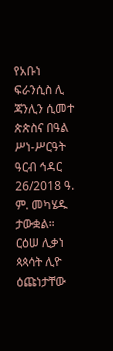የአቡነ ፍራንሲስ ሊ ጃንሊን ሲመተ ጵጵስና በዓል ሥነ-ሥርዓት ዓርብ ኅዳር 26/2018 ዓ. ም. መካሄዱ ታውቋል።
ርዕሠ ሊቃነ ጳጳሳት ሊዮ ዕጩነታቸው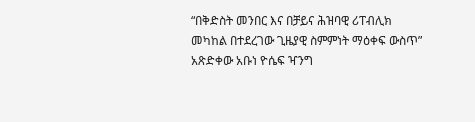“በቅድስት መንበር እና በቻይና ሕዝባዊ ሪፐብሊክ መካከል በተደረገው ጊዜያዊ ስምምነት ማዕቀፍ ውስጥ” አጽድቀው አቡነ ዮሴፍ ዣንግ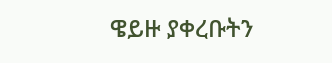ዌይዙ ያቀረቡትን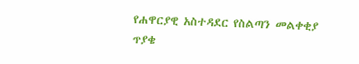የሐዋርያዊ አስተዳደር የስልጣን መልቀቂያ ጥያቄ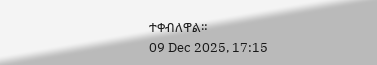ተቀብለዋል።
09 Dec 2025, 17:15